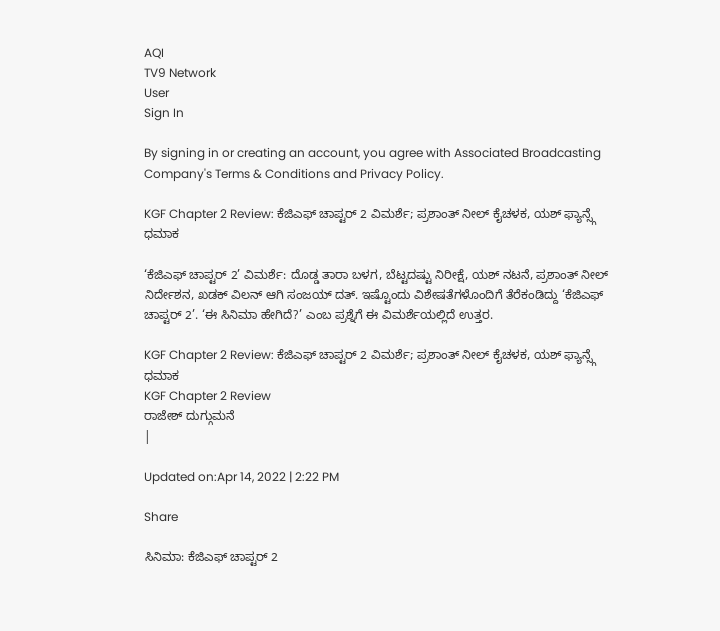AQI
TV9 Network
User
Sign In

By signing in or creating an account, you agree with Associated Broadcasting Company's Terms & Conditions and Privacy Policy.

KGF Chapter 2 Review: ಕೆಜಿಎಫ್ ಚಾಪ್ಟರ್ 2 ವಿಮರ್ಶೆ; ಪ್ರಶಾಂತ್ ನೀಲ್ ಕೈಚಳಕ, ಯಶ್ ಫ್ಯಾನ್ಸ್ಗೆ ಧಮಾಕ

‘ಕೆಜಿಎಫ್ ಚಾಪ್ಟರ್ 2’ ವಿಮರ್ಶೆ: ದೊಡ್ಡ ತಾರಾ ಬಳಗ, ಬೆಟ್ಟದಷ್ಟು ನಿರೀಕ್ಷೆ, ಯಶ್ ನಟನೆ, ಪ್ರಶಾಂತ್ ನೀಲ್ ನಿರ್ದೇಶನ, ಖಡಕ್ ವಿಲನ್ ಆಗಿ ಸಂಜಯ್ ದತ್. ಇಷ್ಟೊಂದು ವಿಶೇಷತೆಗಳೊಂದಿಗೆ ತೆರೆಕಂಡಿದ್ದು ‘ಕೆಜಿಎಫ್ ಚಾಪ್ಟರ್ 2’. ‘ಈ ಸಿನಿಮಾ ಹೇಗಿದೆ?’ ಎಂಬ ಪ್ರಶ್ನೆಗೆ ಈ ವಿಮರ್ಶೆಯಲ್ಲಿದೆ ಉತ್ತರ.

KGF Chapter 2 Review: ಕೆಜಿಎಫ್ ಚಾಪ್ಟರ್ 2 ವಿಮರ್ಶೆ; ಪ್ರಶಾಂತ್ ನೀಲ್ ಕೈಚಳಕ, ಯಶ್ ಫ್ಯಾನ್ಸ್ಗೆ ಧಮಾಕ
KGF Chapter 2 Review
ರಾಜೇಶ್ ದುಗ್ಗುಮನೆ
|

Updated on:Apr 14, 2022 | 2:22 PM

Share

ಸಿನಿಮಾ: ಕೆಜಿಎಫ್ ಚಾಪ್ಟರ್ 2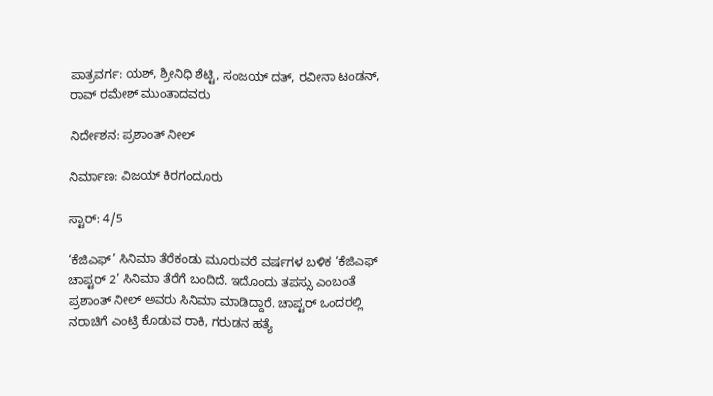ಪಾತ್ರವರ್ಗ: ಯಶ್, ಶ್ರೀನಿಧಿ ಶೆಟ್ಟಿ, ಸಂಜಯ್ ದತ್, ರವೀನಾ ಟಂಡನ್, ರಾವ್ ರಮೇಶ್ ಮುಂತಾದವರು

ನಿರ್ದೇಶನ: ಪ್ರಶಾಂತ್ ನೀಲ್

ನಿರ್ಮಾಣ: ವಿಜಯ್ ಕಿರಗಂದೂರು

ಸ್ಟಾರ್: 4/5

‘ಕೆಜಿಎಫ್’ ಸಿನಿಮಾ ತೆರೆಕಂಡು ಮೂರುವರೆ ವರ್ಷಗಳ ಬಳಿಕ ‘ಕೆಜಿಎಫ್ ಚಾಪ್ಟರ್ 2’ ಸಿನಿಮಾ ತೆರೆಗೆ ಬಂದಿದೆ. ಇದೊಂದು ತಪಸ್ಸು ಎಂಬಂತೆ ಪ್ರಶಾಂತ್ ನೀಲ್ ಅವರು ಸಿನಿಮಾ ಮಾಡಿದ್ದಾರೆ. ಚಾಪ್ಟರ್ ಒಂದರಲ್ಲಿ ನರಾಚಿಗೆ ಎಂಟ್ರಿ ಕೊಡುವ ರಾಕಿ, ಗರುಡನ ಹತ್ಯೆ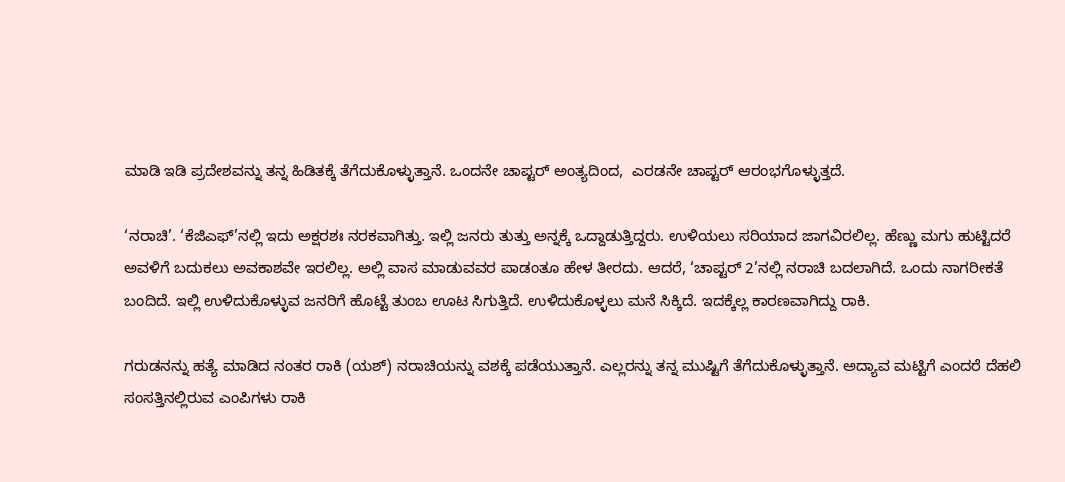ಮಾಡಿ ಇಡಿ ಪ್ರದೇಶವನ್ನು ತನ್ನ ಹಿಡಿತಕ್ಕೆ ತೆಗೆದುಕೊಳ್ಳುತ್ತಾನೆ. ಒಂದನೇ ಚಾಪ್ಟರ್ ಅಂತ್ಯದಿಂದ,  ಎರಡನೇ ಚಾಪ್ಟರ್ ಆರಂಭಗೊಳ್ಳುತ್ತದೆ.

‘ನರಾಚಿ’. ‘ಕೆಜಿಎಫ್’ನಲ್ಲಿ ಇದು ಅಕ್ಷರಶಃ ನರಕವಾಗಿತ್ತು. ಇಲ್ಲಿ ಜನರು ತುತ್ತು ಅನ್ನಕ್ಕೆ ಒದ್ದಾಡುತ್ತಿದ್ದರು. ಉಳಿಯಲು ಸರಿಯಾದ ಜಾಗವಿರಲಿಲ್ಲ. ಹೆಣ್ಣು ಮಗು ಹುಟ್ಟಿದರೆ ಅವಳಿಗೆ ಬದುಕಲು ಅವಕಾಶವೇ ಇರಲಿಲ್ಲ. ಅಲ್ಲಿ ವಾಸ ಮಾಡುವವರ ಪಾಡಂತೂ ಹೇಳ ತೀರದು. ಆದರೆ, ‘ಚಾಪ್ಟರ್ 2’ನಲ್ಲಿ ನರಾಚಿ ಬದಲಾಗಿದೆ. ಒಂದು ನಾಗರೀಕತೆ ಬಂದಿದೆ. ಇಲ್ಲಿ ಉಳಿದುಕೊಳ್ಳುವ ಜನರಿಗೆ ಹೊಟ್ಟೆ ತುಂಬ ಊಟ ಸಿಗುತ್ತಿದೆ. ಉಳಿದುಕೊಳ್ಳಲು ಮನೆ ಸಿಕ್ಕಿದೆ. ಇದಕ್ಕೆಲ್ಲ ಕಾರಣವಾಗಿದ್ದು ರಾಕಿ.

ಗರುಡನನ್ನು ಹತ್ಯೆ ಮಾಡಿದ ನಂತರ ರಾಕಿ (ಯಶ್) ನರಾಚಿಯನ್ನು ವಶಕ್ಕೆ ಪಡೆಯುತ್ತಾನೆ. ಎಲ್ಲರನ್ನು ತನ್ನ ಮುಷ್ಟಿಗೆ ತೆಗೆದುಕೊಳ್ಳುತ್ತಾನೆ. ಅದ್ಯಾವ ಮಟ್ಟಿಗೆ ಎಂದರೆ ದೆಹಲಿ ಸಂಸತ್ತಿನಲ್ಲಿರುವ ಎಂಪಿಗಳು ರಾಕಿ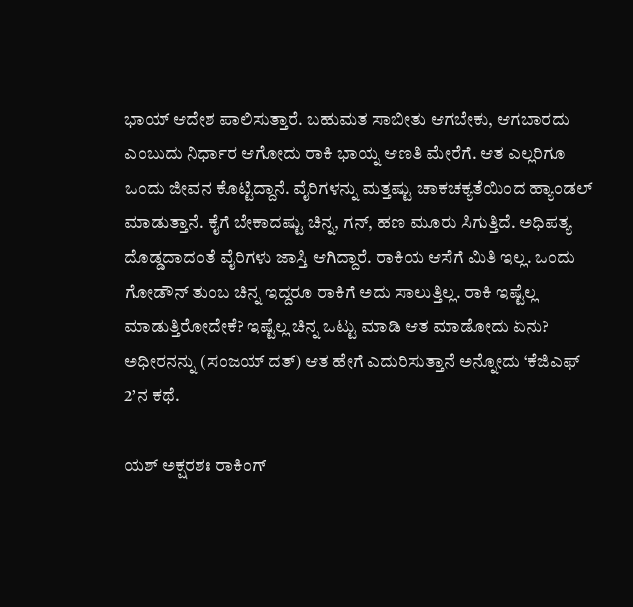ಭಾಯ್ ಆದೇಶ ಪಾಲಿಸುತ್ತಾರೆ. ಬಹುಮತ ಸಾಬೀತು ಆಗಬೇಕು, ಆಗಬಾರದು ಎಂಬುದು ನಿರ್ಧಾರ ಆಗೋದು ರಾಕಿ ಭಾಯ್ನ ಆಣತಿ ಮೇರೆಗೆ. ಆತ ಎಲ್ಲರಿಗೂ ಒಂದು ಜೀವನ ಕೊಟ್ಟಿದ್ದಾನೆ. ವೈರಿಗಳನ್ನು ಮತ್ತಷ್ಟು ಚಾಕಚಕ್ಯತೆಯಿಂದ ಹ್ಯಾಂಡಲ್ ಮಾಡುತ್ತಾನೆ. ಕೈಗೆ ಬೇಕಾದಷ್ಟು ಚಿನ್ನ, ಗನ್, ಹಣ ಮೂರು ಸಿಗುತ್ತಿದೆ. ಅಧಿಪತ್ಯ ದೊಡ್ಡದಾದಂತೆ ವೈರಿಗಳು ಜಾಸ್ತಿ ಆಗಿದ್ದಾರೆ. ರಾಕಿಯ ಆಸೆಗೆ ಮಿತಿ ಇಲ್ಲ. ಒಂದು ಗೋಡೌನ್ ತುಂಬ ಚಿನ್ನ ಇದ್ದರೂ ರಾಕಿಗೆ ಅದು ಸಾಲುತ್ತಿಲ್ಲ. ರಾಕಿ ಇಷ್ಟೆಲ್ಲ ಮಾಡುತ್ತಿರೋದೇಕೆ? ಇಷ್ಟೆಲ್ಲ ಚಿನ್ನ ಒಟ್ಟು ಮಾಡಿ ಆತ ಮಾಡೋದು ಏನು? ಅಧೀರನನ್ನು (ಸಂಜಯ್ ದತ್) ಆತ ಹೇಗೆ ಎದುರಿಸುತ್ತಾನೆ ಅನ್ನೋದು ‘ಕೆಜಿಎಫ್ 2’ನ ಕಥೆ.

ಯಶ್ ಅಕ್ಷರಶಃ ರಾಕಿಂಗ್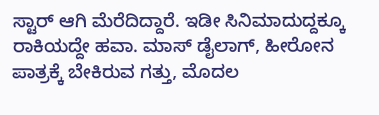ಸ್ಟಾರ್ ಆಗಿ ಮೆರೆದಿದ್ದಾರೆ. ಇಡೀ ಸಿನಿಮಾದುದ್ದಕ್ಕೂ ರಾಕಿಯದ್ದೇ ಹವಾ. ಮಾಸ್ ಡೈಲಾಗ್, ಹೀರೋನ ಪಾತ್ರಕ್ಕೆ ಬೇಕಿರುವ ಗತ್ತು, ಮೊದಲ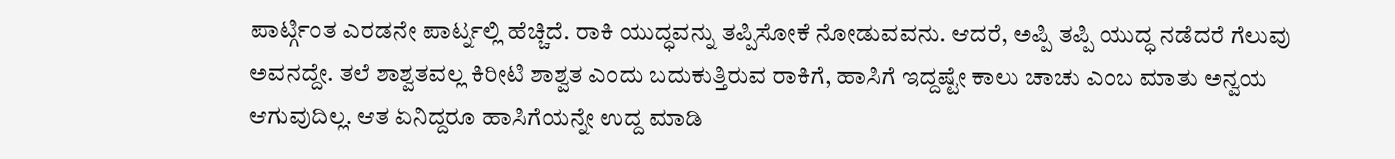ಪಾರ್ಟ್ಗಿಂತ ಎರಡನೇ ಪಾರ್ಟ್ನಲ್ಲಿ ಹೆಚ್ಚಿದೆ. ರಾಕಿ ಯುದ್ಧವನ್ನು ತಪ್ಪಿಸೋಕೆ ನೋಡುವವನು. ಆದರೆ, ಅಪ್ಪಿ ತಪ್ಪಿ ಯುದ್ಧ ನಡೆದರೆ ಗೆಲುವು ಅವನದ್ದೇ. ತಲೆ ಶಾಶ್ವತವಲ್ಲ ಕಿರೀಟಿ ಶಾಶ್ವತ ಎಂದು ಬದುಕುತ್ತಿರುವ ರಾಕಿಗೆ, ಹಾಸಿಗೆ ಇದ್ದಷ್ಟೇ ಕಾಲು ಚಾಚು ಎಂಬ ಮಾತು ಅನ್ವಯ ಆಗುವುದಿಲ್ಲ. ಆತ ಏನಿದ್ದರೂ ಹಾಸಿಗೆಯನ್ನೇ ಉದ್ದ ಮಾಡಿ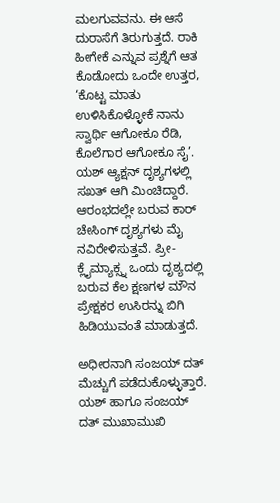ಮಲಗುವವನು. ಈ ಆಸೆ ದುರಾಸೆಗೆ ತಿರುಗುತ್ತದೆ. ರಾಕಿ ಹೀಗೇಕೆ ಎನ್ನುವ ಪ್ರಶ್ನೆಗೆ ಆತ ಕೊಡೋದು ಒಂದೇ ಉತ್ತರ, ‘ಕೊಟ್ಟ ಮಾತು ಉಳಿಸಿಕೊಳ್ಳೋಕೆ ನಾನು ಸ್ವಾರ್ಥಿ ಆಗೋಕೂ ರೆಡಿ, ಕೊಲೆಗಾರ ಆಗೋಕೂ ಸೈ’. ಯಶ್ ಆ್ಯಕ್ಷನ್ ದೃಶ್ಯಗಳಲ್ಲಿ ಸಖತ್ ಆಗಿ ಮಿಂಚಿದ್ದಾರೆ. ಆರಂಭದಲ್ಲೇ ಬರುವ ಕಾರ್ ಚೇಸಿಂಗ್ ದೃಶ್ಯಗಳು ಮೈ ನವಿರೇಳಿಸುತ್ತವೆ. ಪ್ರೀ-ಕ್ಲೈಮ್ಯಾಕ್ಸ್ನ ಒಂದು ದೃಶ್ಯದಲ್ಲಿ ಬರುವ ಕೆಲ ಕ್ಷಣಗಳ ಮೌನ ಪ್ರೇಕ್ಷಕರ ಉಸಿರನ್ನು ಬಿಗಿ ಹಿಡಿಯುವಂತೆ ಮಾಡುತ್ತದೆ.

ಅಧೀರನಾಗಿ ಸಂಜಯ್ ದತ್ ಮೆಚ್ಚುಗೆ ಪಡೆದುಕೊಳ್ಳುತ್ತಾರೆ. ಯಶ್ ಹಾಗೂ ಸಂಜಯ್ ದತ್ ಮುಖಾಮುಖಿ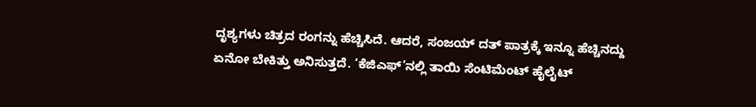ದೃಶ್ಯಗಳು ಚಿತ್ರದ ರಂಗನ್ನು ಹೆಚ್ಚಿಸಿದೆ. ಆದರೆ, ಸಂಜಯ್ ದತ್ ಪಾತ್ರಕ್ಕೆ ಇನ್ನೂ ಹೆಚ್ಚಿನದ್ದು ಏನೋ ಬೇಕಿತ್ತು ಅನಿಸುತ್ತದೆ. ‘ಕೆಜಿಎಫ್’ನಲ್ಲಿ ತಾಯಿ ಸೆಂಟಿಮೆಂಟ್ ಹೈಲೈಟ್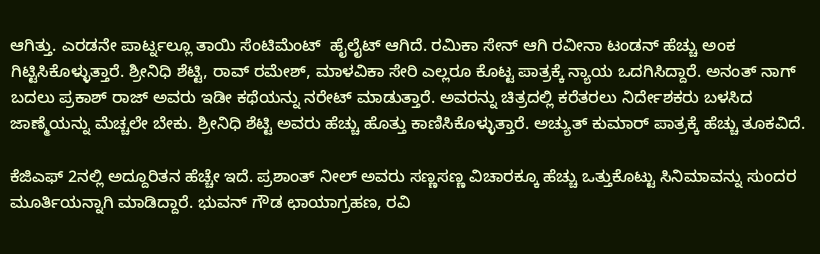ಆಗಿತ್ತು. ಎರಡನೇ ಪಾರ್ಟ್ನಲ್ಲೂ ತಾಯಿ ಸೆಂಟಿಮೆಂಟ್  ಹೈಲೈಟ್ ಆಗಿದೆ. ರಮಿಕಾ ಸೇನ್ ಆಗಿ ರವೀನಾ ಟಂಡನ್ ಹೆಚ್ಚು ಅಂಕ ಗಿಟ್ಟಿಸಿಕೊಳ್ಳುತ್ತಾರೆ. ಶ್ರೀನಿಧಿ ಶೆಟ್ಟಿ, ರಾವ್ ರಮೇಶ್, ಮಾಳವಿಕಾ ಸೇರಿ ಎಲ್ಲರೂ ಕೊಟ್ಟ ಪಾತ್ರಕ್ಕೆ ನ್ಯಾಯ ಒದಗಿಸಿದ್ದಾರೆ. ಅನಂತ್ ನಾಗ್ ಬದಲು ಪ್ರಕಾಶ್ ರಾಜ್ ಅವರು ಇಡೀ ಕಥೆಯನ್ನು ನರೇಟ್ ಮಾಡುತ್ತಾರೆ. ಅವರನ್ನು ಚಿತ್ರದಲ್ಲಿ ಕರೆತರಲು ನಿರ್ದೇಶಕರು ಬಳಸಿದ ಜಾಣ್ಮೆಯನ್ನು ಮೆಚ್ಚಲೇ ಬೇಕು. ಶ್ರೀನಿಧಿ ಶೆಟ್ಟಿ ಅವರು ಹೆಚ್ಚು ಹೊತ್ತು ಕಾಣಿಸಿಕೊಳ್ಳುತ್ತಾರೆ. ಅಚ್ಯುತ್ ಕುಮಾರ್ ಪಾತ್ರಕ್ಕೆ ಹೆಚ್ಚು ತೂಕವಿದೆ.

ಕೆಜಿಎಫ್ 2ನಲ್ಲಿ ಅದ್ದೂರಿತನ ಹೆಚ್ಚೇ ಇದೆ. ಪ್ರಶಾಂತ್ ನೀಲ್ ಅವರು ಸಣ್ಣಸಣ್ಣ ವಿಚಾರಕ್ಕೂ ಹೆಚ್ಚು ಒತ್ತುಕೊಟ್ಟು ಸಿನಿಮಾವನ್ನು ಸುಂದರ ಮೂರ್ತಿಯನ್ನಾಗಿ ಮಾಡಿದ್ದಾರೆ. ಭುವನ್ ಗೌಡ ಛಾಯಾಗ್ರಹಣ, ರವಿ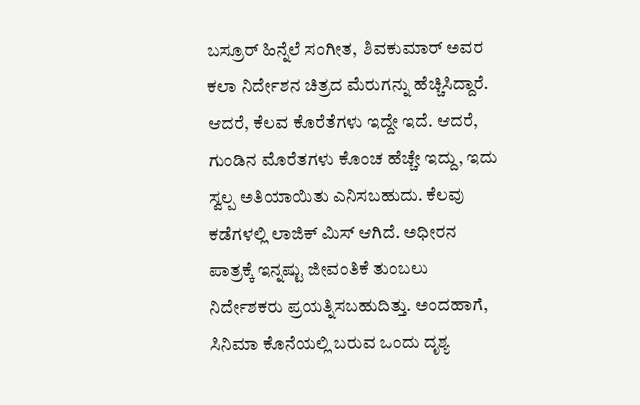ಬಸ್ರೂರ್ ಹಿನ್ನೆಲೆ ಸಂಗೀತ,  ಶಿವಕುಮಾರ್ ಅವರ ಕಲಾ ನಿರ್ದೇಶನ ಚಿತ್ರದ ಮೆರುಗನ್ನು ಹೆಚ್ಚಿಸಿದ್ದಾರೆ. ಆದರೆ, ಕೆಲವ ಕೊರೆತೆಗಳು ಇದ್ದೇ ಇದೆ. ಆದರೆ, ಗುಂಡಿನ ಮೊರೆತಗಳು ಕೊಂಚ ಹೆಚ್ಚೇ ಇದ್ದು, ಇದು ಸ್ವಲ್ಪ ಅತಿಯಾಯಿತು ಎನಿಸಬಹುದು. ಕೆಲವು ಕಡೆಗಳಲ್ಲಿ ಲಾಜಿಕ್ ಮಿಸ್ ಆಗಿದೆ. ಅಧೀರನ ಪಾತ್ರಕ್ಕೆ ಇನ್ನಷ್ಟು ಜೀವಂತಿಕೆ ತುಂಬಲು ನಿರ್ದೇಶಕರು ಪ್ರಯತ್ನಿಸಬಹುದಿತ್ತು. ಅಂದಹಾಗೆ, ಸಿನಿಮಾ ಕೊನೆಯಲ್ಲಿ ಬರುವ ಒಂದು ದೃಶ್ಯ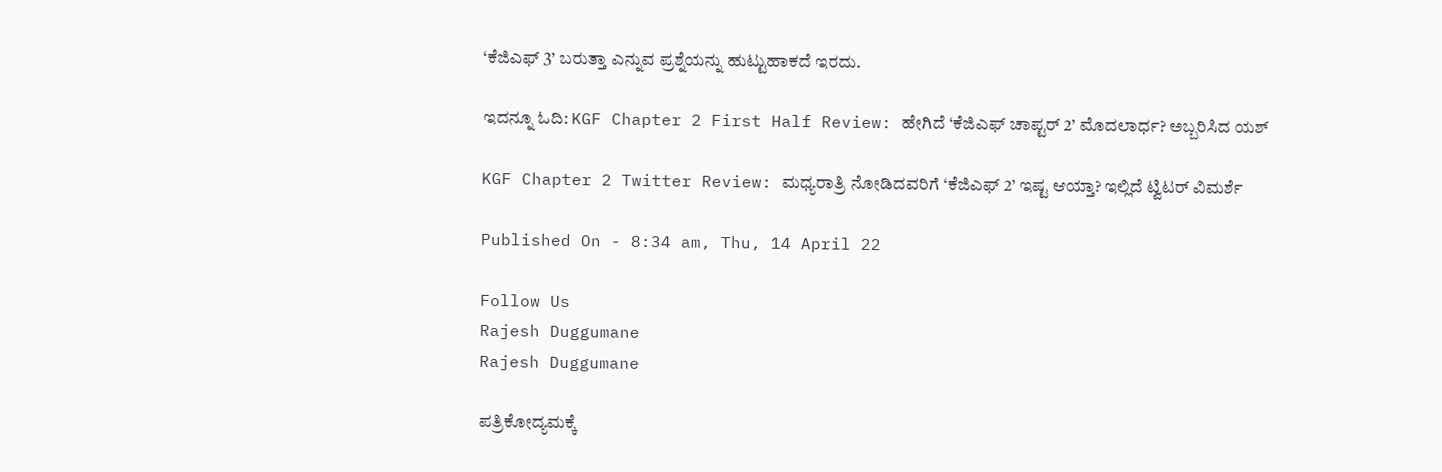‘ಕೆಜಿಎಫ್ 3’ ಬರುತ್ತಾ ಎನ್ನುವ ಪ್ರಶ್ನೆಯನ್ನು ಹುಟ್ಟುಹಾಕದೆ ಇರದು.

ಇದನ್ನೂ ಓದಿ: KGF Chapter 2 First Half Review: ಹೇಗಿದೆ ‘ಕೆಜಿಎಫ್ ಚಾಪ್ಟರ್ 2’ ಮೊದಲಾರ್ಧ? ಅಬ್ಬರಿಸಿದ ಯಶ್

KGF Chapter 2 Twitter Review: ಮಧ್ಯರಾತ್ರಿ ನೋಡಿದವರಿಗೆ ‘ಕೆಜಿಎಫ್ 2’ ಇಷ್ಟ ಆಯ್ತಾ? ಇಲ್ಲಿದೆ ಟ್ವಿಟರ್ ವಿಮರ್ಶೆ

Published On - 8:34 am, Thu, 14 April 22

Follow Us
Rajesh Duggumane
Rajesh Duggumane

ಪತ್ರಿಕೋದ್ಯಮಕ್ಕೆ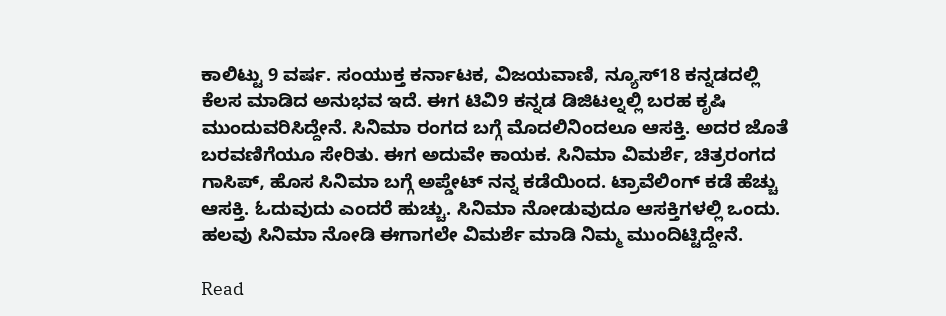ಕಾಲಿಟ್ಟು 9 ವರ್ಷ. ಸಂಯುಕ್ತ ಕರ್ನಾಟಕ, ವಿಜಯವಾಣಿ, ನ್ಯೂಸ್18 ಕನ್ನಡದಲ್ಲಿ ಕೆಲಸ ಮಾಡಿದ ಅನುಭವ ಇದೆ. ಈಗ ಟಿವಿ9 ಕನ್ನಡ ಡಿಜಿಟಲ್ನಲ್ಲಿ ಬರಹ ಕೃಷಿ ಮುಂದುವರಿಸಿದ್ದೇನೆ. ಸಿನಿಮಾ ರಂಗದ ಬಗ್ಗೆ ಮೊದಲಿನಿಂದಲೂ ಆಸಕ್ತಿ. ಅದರ ಜೊತೆ ಬರವಣಿಗೆಯೂ ಸೇರಿತು. ಈಗ ಅದುವೇ ಕಾಯಕ. ಸಿನಿಮಾ ವಿಮರ್ಶೆ, ಚಿತ್ರರಂಗದ ಗಾಸಿಪ್, ಹೊಸ ಸಿನಿಮಾ ಬಗ್ಗೆ ಅಪ್ಡೇಟ್ ನನ್ನ ಕಡೆಯಿಂದ. ಟ್ರಾವೆಲಿಂಗ್ ಕಡೆ ಹೆಚ್ಚು ಆಸಕ್ತಿ. ಓದುವುದು ಎಂದರೆ ಹುಚ್ಚು. ಸಿನಿಮಾ ನೋಡುವುದೂ ಆಸಕ್ತಿಗಳಲ್ಲಿ ಒಂದು. ಹಲವು ಸಿನಿಮಾ ನೋಡಿ ಈಗಾಗಲೇ ವಿಮರ್ಶೆ ಮಾಡಿ ನಿಮ್ಮ ಮುಂದಿಟ್ಟಿದ್ದೇನೆ.

Read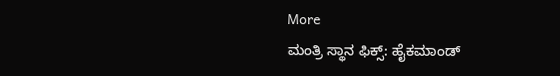More
ಮಂತ್ರಿ ಸ್ಥಾನ ಫಿಕ್ಸ್: ಹೈಕಮಾಂಡ್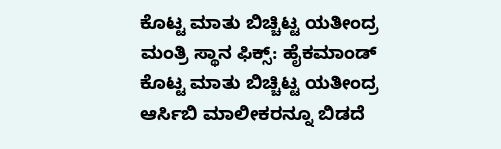ಕೊಟ್ಟ ಮಾತು ಬಿಚ್ಚಿಟ್ಟ ಯತೀಂದ್ರ
ಮಂತ್ರಿ ಸ್ಥಾನ ಫಿಕ್ಸ್: ಹೈಕಮಾಂಡ್ ಕೊಟ್ಟ ಮಾತು ಬಿಚ್ಚಿಟ್ಟ ಯತೀಂದ್ರ
ಆರ್ಸಿಬಿ ಮಾಲೀಕರನ್ನೂ ಬಿಡದೆ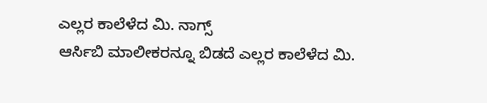ಎಲ್ಲರ ಕಾಲೆಳೆದ ಮಿ. ನಾಗ್ಸ್
ಆರ್ಸಿಬಿ ಮಾಲೀಕರನ್ನೂ ಬಿಡದೆ ಎಲ್ಲರ ಕಾಲೆಳೆದ ಮಿ.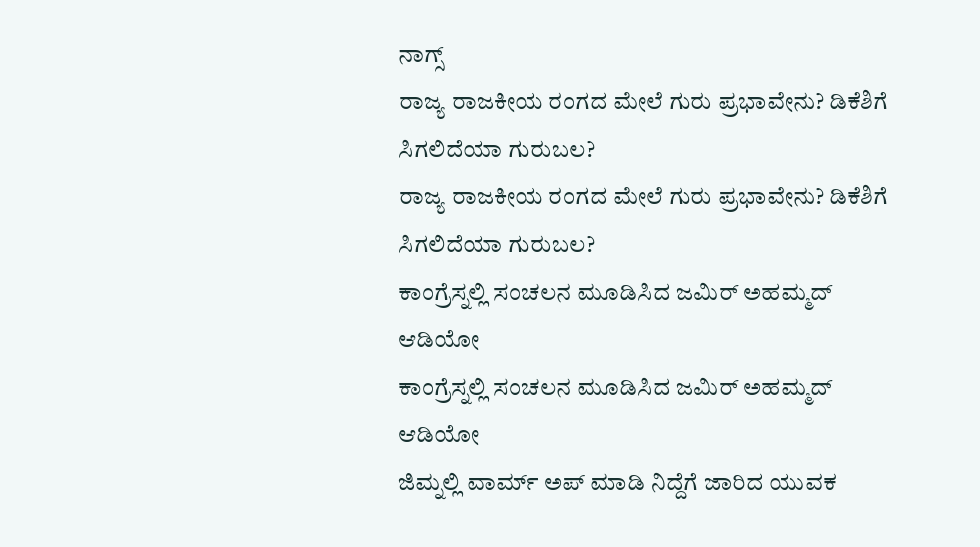ನಾಗ್ಸ್
ರಾಜ್ಯ ರಾಜಕೀಯ ರಂಗದ ಮೇಲೆ ಗುರು ಪ್ರಭಾವೇನು? ಡಿಕೆಶಿಗೆ ಸಿಗಲಿದೆಯಾ ಗುರುಬಲ?
ರಾಜ್ಯ ರಾಜಕೀಯ ರಂಗದ ಮೇಲೆ ಗುರು ಪ್ರಭಾವೇನು? ಡಿಕೆಶಿಗೆ ಸಿಗಲಿದೆಯಾ ಗುರುಬಲ?
ಕಾಂಗ್ರೆಸ್ನಲ್ಲಿ ಸಂಚಲನ ಮೂಡಿಸಿದ ಜಮಿರ್ ಅಹಮ್ಮದ್ ಆಡಿಯೋ
ಕಾಂಗ್ರೆಸ್ನಲ್ಲಿ ಸಂಚಲನ ಮೂಡಿಸಿದ ಜಮಿರ್ ಅಹಮ್ಮದ್ ಆಡಿಯೋ
ಜಿಮ್ನಲ್ಲಿ ವಾರ್ಮ್ ಅಪ್ ಮಾಡಿ ನಿದ್ದೆಗೆ ಜಾರಿದ ಯುವಕ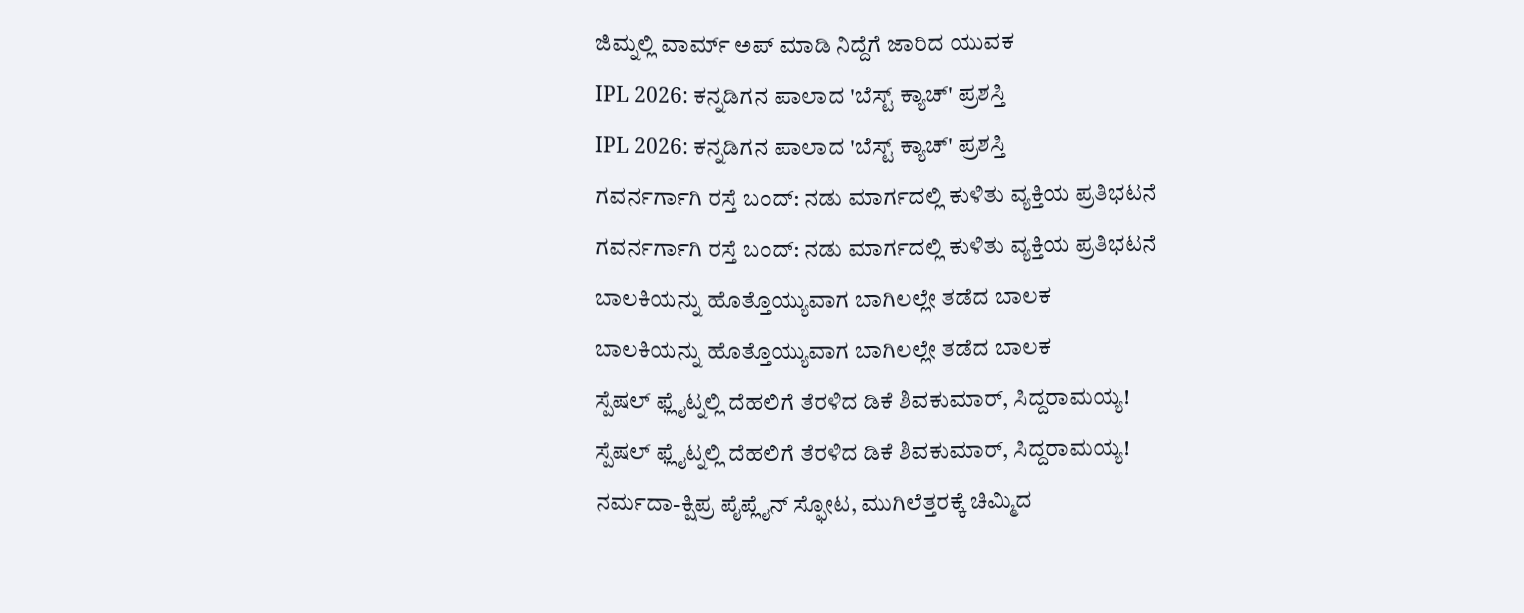ಜಿಮ್ನಲ್ಲಿ ವಾರ್ಮ್ ಅಪ್ ಮಾಡಿ ನಿದ್ದೆಗೆ ಜಾರಿದ ಯುವಕ
IPL 2026: ಕನ್ನಡಿಗನ ಪಾಲಾದ 'ಬೆಸ್ಟ್ ಕ್ಯಾಚ್' ಪ್ರಶಸ್ತಿ
IPL 2026: ಕನ್ನಡಿಗನ ಪಾಲಾದ 'ಬೆಸ್ಟ್ ಕ್ಯಾಚ್' ಪ್ರಶಸ್ತಿ
ಗವರ್ನರ್ಗಾಗಿ ರಸ್ತೆ ಬಂದ್: ನಡು ಮಾರ್ಗದಲ್ಲಿ ಕುಳಿತು ವ್ಯಕ್ತಿಯ ಪ್ರತಿಭಟನೆ
ಗವರ್ನರ್ಗಾಗಿ ರಸ್ತೆ ಬಂದ್: ನಡು ಮಾರ್ಗದಲ್ಲಿ ಕುಳಿತು ವ್ಯಕ್ತಿಯ ಪ್ರತಿಭಟನೆ
ಬಾಲಕಿಯನ್ನು ಹೊತ್ತೊಯ್ಯುವಾಗ ಬಾಗಿಲಲ್ಲೇ ತಡೆದ ಬಾಲಕ
ಬಾಲಕಿಯನ್ನು ಹೊತ್ತೊಯ್ಯುವಾಗ ಬಾಗಿಲಲ್ಲೇ ತಡೆದ ಬಾಲಕ
ಸ್ಪೆಷಲ್ ಫ್ಲೈಟ್ನಲ್ಲಿ ದೆಹಲಿಗೆ ತೆರಳಿದ ಡಿಕೆ ಶಿವಕುಮಾರ್, ಸಿದ್ದರಾಮಯ್ಯ!
ಸ್ಪೆಷಲ್ ಫ್ಲೈಟ್ನಲ್ಲಿ ದೆಹಲಿಗೆ ತೆರಳಿದ ಡಿಕೆ ಶಿವಕುಮಾರ್, ಸಿದ್ದರಾಮಯ್ಯ!
ನರ್ಮದಾ-ಕ್ಷಿಪ್ರ ಪೈಪ್ಲೈನ್ ಸ್ಫೋಟ, ಮುಗಿಲೆತ್ತರಕ್ಕೆ ಚಿಮ್ಮಿದ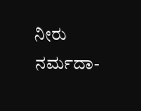ನೀರು
ನರ್ಮದಾ-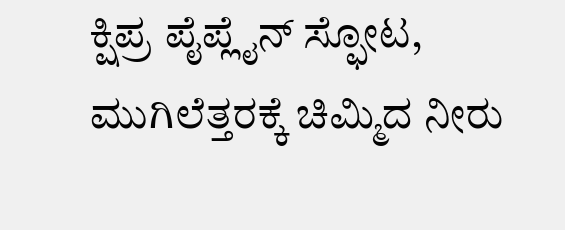ಕ್ಷಿಪ್ರ ಪೈಪ್ಲೈನ್ ಸ್ಫೋಟ, ಮುಗಿಲೆತ್ತರಕ್ಕೆ ಚಿಮ್ಮಿದ ನೀರು